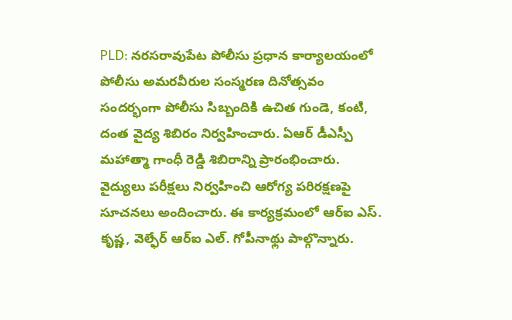PLD: నరసరావుపేట పోలీసు ప్రధాన కార్యాలయంలో పోలీసు అమరవీరుల సంస్మరణ దినోత్సవం సందర్భంగా పోలీసు సిబ్బందికి ఉచిత గుండె, కంటి, దంత వైద్య శిబిరం నిర్వహించారు. ఏఆర్ డీఎస్పీ మహాత్మా గాంధీ రెడ్డి శిబిరాన్ని ప్రారంభించారు. వైద్యులు పరీక్షలు నిర్వహించి ఆరోగ్య పరిరక్షణపై సూచనలు అందించారు. ఈ కార్యక్రమంలో ఆర్ఐ ఎస్. కృష్ణ, వెల్ఫేర్ ఆర్ఐ ఎల్. గోపీనాథ్లు పాల్గొన్నారు.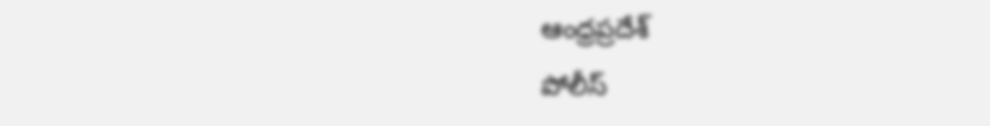ఆంధ్రప్రదేశ్
పోలీస్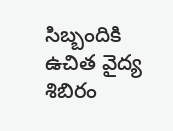సిబ్బందికి ఉచిత వైద్య శిబిరం